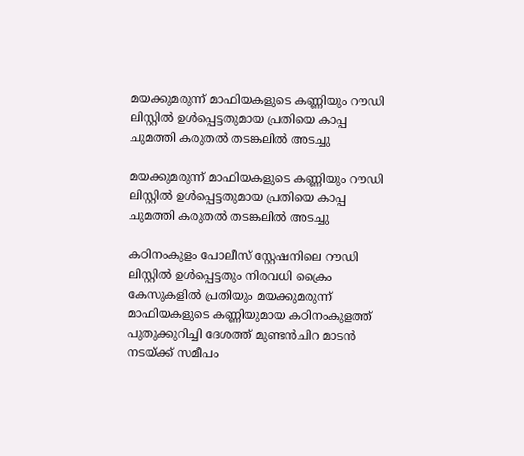മയക്കുമരുന്ന് മാഫിയകളുടെ കണ്ണിയും റൗഡി ലിസ്റ്റിൽ ഉൾപ്പെട്ടതുമായ പ്രതിയെ കാപ്പ ചുമത്തി കരുതൽ തടങ്കലിൽ അടച്ചു

മയക്കുമരുന്ന് മാഫിയകളുടെ കണ്ണിയും റൗഡി ലിസ്റ്റിൽ ഉൾപ്പെട്ടതുമായ പ്രതിയെ കാപ്പ ചുമത്തി കരുതൽ തടങ്കലിൽ അടച്ചു

കഠിനംകുളം പോലീസ് സ്റ്റേഷനിലെ റൗഡി ലിസ്റ്റിൽ ഉൾപ്പെട്ടതും നിരവധി ക്രൈം കേസുകളിൽ പ്രതിയും മയക്കുമരുന്ന് മാഫിയകളുടെ കണ്ണിയുമായ കഠിനംകുളത്ത് പുതുക്കുറിച്ചി ദേശത്ത് മുണ്ടൻചിറ മാടൻ നടയ്ക്ക് സമീപം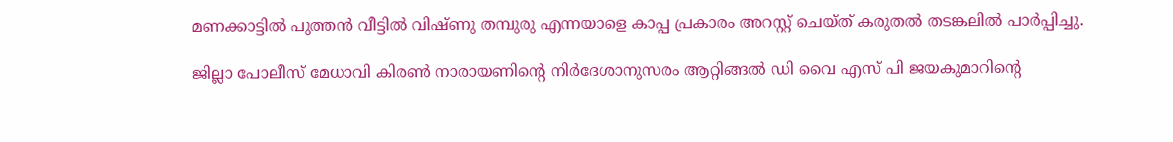മണക്കാട്ടിൽ പുത്തൻ വീട്ടിൽ വിഷ്ണു തമ്പുരു എന്നയാളെ കാപ്പ പ്രകാരം അറസ്റ്റ് ചെയ്ത് കരുതൽ തടങ്കലിൽ പാർപ്പിച്ചു.

ജില്ലാ പോലീസ് മേധാവി കിരൺ നാരായണിന്റെ നിർദേശാനുസരം ആറ്റിങ്ങൽ ഡി വൈ എസ് പി ജയകുമാറിന്റെ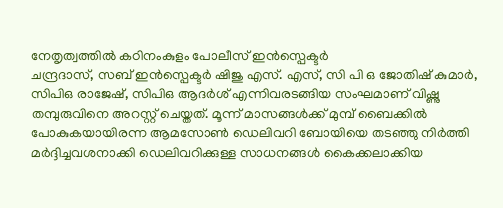നേതൃത‍്വത്തിൽ കഠിനംകുളം പോലീസ് ഇൻസ്പെക്ടർ
ചന്ദ്രദാസ്, സബ് ഇൻസ്പെക്ടർ ഷിജു എസ്. എസ്, സി പി ഒ ജോതിഷ് കുമാർ, സിപിഒ രാജേഷ്, സിപിഒ ആദർശ് എന്നിവരടങ്ങിയ സംഘമാണ് വിഷ്ണു തമ്പുരുവിനെ അറസ്റ്റ് ചെയ്തത്. മൂന്ന് മാസങ്ങൾക്ക് മുമ്പ് ബൈക്കിൽ പോകുകയായിരന്ന ആമസോൺ ഡെലിവറി ബോയിയെ തടഞ്ഞു നിർത്തി മർദ്ദിച്ചവശനാക്കി ഡെലിവറിക്കുള്ള സാധനങ്ങൾ കൈക്കലാക്കിയ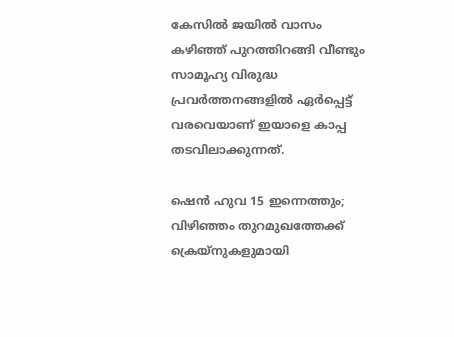കേസിൽ ജയിൽ വാസം കഴിഞ്ഞ് പുറത്തിറങ്ങി വീണ്ടും സാമൂഹ‍്യ വിരുദ്ധ പ്രവർത്തനങ്ങളിൽ ഏർപ്പെട്ട് വരവെയാണ് ഇയാളെ കാപ്പ തടവിലാക്കുന്നത്.

ഷെൻ ഹുവ 15 ഇന്നെത്തും; വിഴിഞ്ഞം തുറമുഖത്തേക്ക് ക്രെയ്നുകളുമായി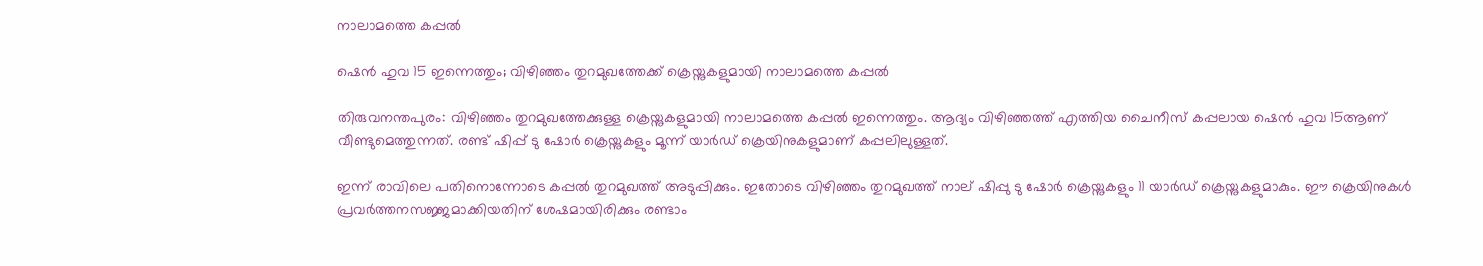നാലാമത്തെ കപ്പൽ

ഷെൻ ഹുവ 15 ഇന്നെത്തും; വിഴിഞ്ഞം തുറമുഖത്തേക്ക് ക്രെയ്നുകളുമായി നാലാമത്തെ കപ്പൽ

തിരുവനന്തപുരം: വിഴിഞ്ഞം തുറമുഖത്തേക്കുള്ള ക്രെയ്നുകളുമായി നാലാമത്തെ കപ്പൽ ഇന്നെത്തും. ആദ്യം വിഴിഞ്ഞത്ത് എത്തിയ ചൈനീസ് കപ്പലായ ഷെൻ ഹുവ 15ആണ് വീണ്ടുമെത്തുന്നത്. രണ്ട് ഷിപ്പ് ടു ഷോർ ക്രെയ്നുകളും മൂന്ന് യാർഡ് ക്രെയിനുകളുമാണ് കപ്പലിലുള്ളത്.

ഇന്ന് രാവിലെ പതിനൊന്നോടെ കപ്പൽ തുറമുഖത്ത് അടുപ്പിക്കും. ഇതോടെ വിഴിഞ്ഞം തുറമുഖത്ത് നാല് ഷിപ്പു ടു ഷോർ ക്രെയ്നുകളും 11 യാർഡ് ക്രെയ്നുകളുമാകും. ഈ ക്രെയിനുകൾ പ്രവർത്തനസജ്ജമാക്കിയതിന് ശേഷമായിരിക്കും രണ്ടാം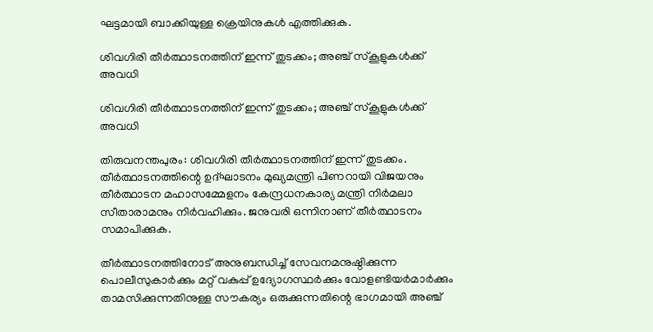ഘട്ടമായി ബാക്കിയുള്ള ക്രെയിനുകൾ എത്തിക്കുക.

ശിവഗിരി തീര്‍ത്ഥാടനത്തിന് ഇന്ന് തുടക്കം; അഞ്ച് സ്കൂളുകൾക്ക് അവധി

ശിവഗിരി തീര്‍ത്ഥാടനത്തിന് ഇന്ന് തുടക്കം; അഞ്ച് സ്കൂളുകൾക്ക് അവധി

തിരുവനന്തപുരം: ശിവഗിരി തീര്‍ത്ഥാടനത്തിന് ഇന്ന് തുടക്കം. തീര്‍ത്ഥാടനത്തിന്റെ ഉദ്ഘാടനം മുഖ്യമന്ത്രി പിണറായി വിജയനും തീര്‍ത്ഥാടന മഹാസമ്മേളനം കേന്ദ്രധനകാര്യ മന്ത്രി നിര്‍മലാ സീതാരാമനും നിര്‍വഹിക്കും. ജനുവരി ഒന്നിനാണ് തീര്‍ത്ഥാടനം സമാപിക്കുക.

തീര്‍ത്ഥാടനത്തിനോട് അനുബന്ധിച്ച് സേവനമനുഷ്ഠിക്കുന്ന പൊലീസുകാര്‍ക്കും മറ്റ് വകുപ്പ് ഉദ്യോഗസ്ഥര്‍ക്കും വോളണ്ടിയര്‍മാര്‍ക്കും താമസിക്കുന്നതിനുള്ള സൗകര്യം ഒരുക്കുന്നതിന്റെ ഭാഗമായി അഞ്ച്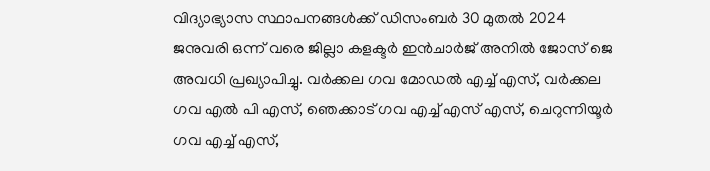വിദ്യാഭ്യാസ സ്ഥാപനങ്ങള്‍ക്ക് ഡിസംബര്‍ 30 മുതല്‍ 2024 ജനുവരി ഒന്ന് വരെ ജില്ലാ കളക്ടര്‍ ഇന്‍ചാര്‍ജ് അനില്‍ ജോസ് ജെ അവധി പ്രഖ്യാപിച്ചു. വര്‍ക്കല ഗവ മോഡല്‍ എച്ച് എസ്, വര്‍ക്കല ഗവ എല്‍ പി എസ്, ഞെക്കാട് ഗവ എച്ച് എസ് എസ്, ചെറുന്നിയൂര്‍ ഗവ എച്ച് എസ്,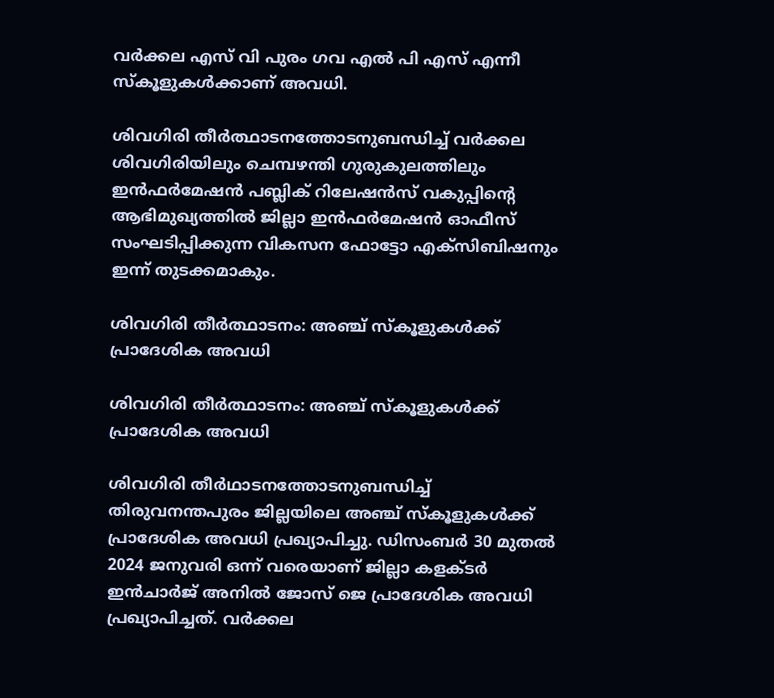വര്‍ക്കല എസ് വി പുരം ഗവ എല്‍ പി എസ് എന്നീ സ്‌കൂളുകള്‍ക്കാണ് അവധി.

ശിവഗിരി തീര്‍ത്ഥാടനത്തോടനുബന്ധിച്ച് വര്‍ക്കല ശിവഗിരിയിലും ചെമ്പഴന്തി ഗുരുകുലത്തിലും ഇന്‍ഫര്‍മേഷന്‍ പബ്ലിക് റിലേഷന്‍സ് വകുപ്പിന്റെ ആഭിമുഖ്യത്തില്‍ ജില്ലാ ഇന്‍ഫര്‍മേഷന്‍ ഓഫീസ് സംഘടിപ്പിക്കുന്ന വികസന ഫോട്ടോ എക്‌സിബിഷനും ഇന്ന് തുടക്കമാകും.

ശിവഗിരി തീർത്ഥാടനം: അഞ്ച് സ്കൂളുകൾക്ക് പ്രാദേശിക അവധി

ശിവഗിരി തീർത്ഥാടനം: അഞ്ച് സ്കൂളുകൾക്ക് പ്രാദേശിക അവധി

ശിവഗിരി തീർഥാടനത്തോടനുബന്ധിച്ച് തിരുവനന്തപുരം ജില്ലയിലെ അഞ്ച് സ്കൂളുകൾക്ക് പ്രാദേശിക അവധി പ്രഖ്യാപിച്ചു. ഡിസംബർ 30 മുതൽ 2024 ജനുവരി ഒന്ന് വരെയാണ് ജില്ലാ കളക്ടർ ഇൻചാർജ് അനിൽ ജോസ് ജെ പ്രാദേശിക അവധി പ്രഖ്യാപിച്ചത്. വർക്കല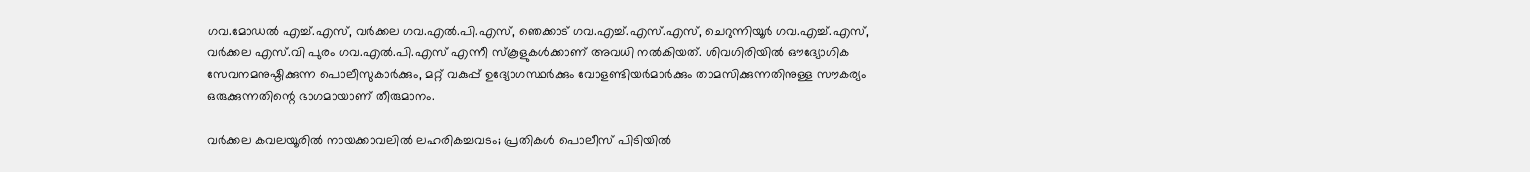ഗവ.മോഡൽ എച്ച്.എസ്, വർക്കല ഗവ.എൽ.പി.എസ്, ഞെക്കാട് ഗവ.എച്ച്.എസ്.എസ്, ചെറുന്നിയൂർ ഗവ.എച്ച്.എസ്, വർക്കല എസ്.വി പുരം ഗവ.എൽ.പി.എസ് എന്നീ സ്കൂളുകൾക്കാണ് അവധി നൽകിയത്. ശിവഗിരിയിൽ ഔദ്യോഗിക സേവനമനുഷ്ഠിക്കുന്ന പൊലീസുകാർക്കും, മറ്റ് വകുപ്പ് ഉദ്യോഗസ്ഥർക്കും വോളണ്ടിയർമാർക്കും താമസിക്കുന്നതിനുള്ള സൗകര്യം ഒരുക്കുന്നതിന്റെ ഭാഗമായാണ് തീരുമാനം.

വർക്കല കവലയൂരിൽ നായക്കാവലില്‍ ലഹരികച്ചവടം; പ്രതികള്‍ പൊലീസ് പിടിയില്‍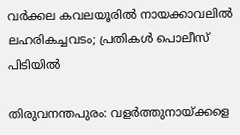വർക്കല കവലയൂരിൽ നായക്കാവലില്‍ ലഹരികച്ചവടം; പ്രതികള്‍ പൊലീസ് പിടിയില്‍

തിരുവനന്തപുരം: വളര്‍ത്തുനായ്ക്കളെ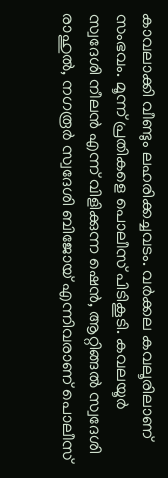കാവലാക്കി വീണ്ടും ലഹരിക്കച്ചവടം. വര്‍ക്കല കവലൂരിലാണ് സംഭവം. മൂന്ന് പ്രതികളെ പൊലീസ് പിടികൂടി. കവലയൂർ സ്വദേശി നീലന്‍ എന്ന് വിളിക്കുന്ന ഷെന്‍, ആറ്റിങ്ങല്‍ സ്വദേശി രാഹുല്‍, നഗരൂര്‍ സ്വദേശി ബിജോയ് എന്നിവരാണ് പൊലീസ്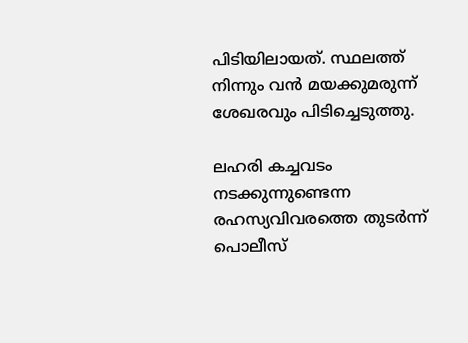പിടിയിലായത്. സ്ഥലത്ത് നിന്നും വന്‍ മയക്കുമരുന്ന് ശേഖരവും പിടിച്ചെടുത്തു.

ലഹരി കച്ചവടം നടക്കുന്നുണ്ടെന്ന രഹസ്യവിവരത്തെ തുടര്‍ന്ന് പൊലീസ്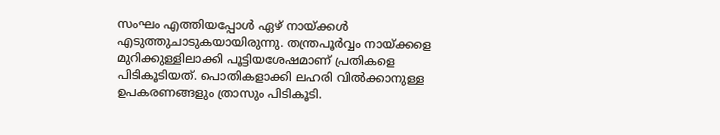സംഘം എത്തിയപ്പോള്‍ ഏഴ് നായ്ക്കള്‍ എടുത്തുചാടുകയായിരുന്നു. തന്ത്രപൂര്‍വ്വം നായ്ക്കളെ മുറിക്കുള്ളിലാക്കി പൂട്ടിയശേഷമാണ് പ്രതികളെ പിടികൂടിയത്. പൊതികളാക്കി ലഹരി വില്‍ക്കാനുള്ള ഉപകരണങ്ങളും ത്രാസും പിടികൂടി.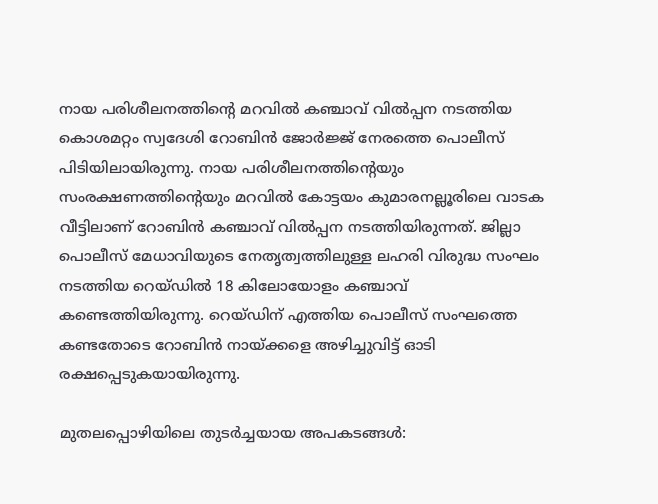നായ പരിശീലനത്തിന്റെ മറവില്‍ കഞ്ചാവ് വില്‍പ്പന നടത്തിയ കൊശമറ്റം സ്വദേശി റോബിന്‍ ജോര്‍ജ്ജ് നേരത്തെ പൊലീസ് പിടിയിലായിരുന്നു. നായ പരിശീലനത്തിന്റെയും സംരക്ഷണത്തിന്റെയും മറവില്‍ കോട്ടയം കുമാരനല്ലൂരിലെ വാടക വീട്ടിലാണ് റോബിന്‍ കഞ്ചാവ് വില്‍പ്പന നടത്തിയിരുന്നത്. ജില്ലാ പൊലീസ് മേധാവിയുടെ നേതൃത്വത്തിലുള്ള ലഹരി വിരുദ്ധ സംഘം നടത്തിയ റെയ്ഡില്‍ 18 കിലോയോളം കഞ്ചാവ് കണ്ടെത്തിയിരുന്നു. റെയ്ഡിന് എത്തിയ പൊലീസ് സംഘത്തെ കണ്ടതോടെ റോബിന്‍ നായ്ക്കളെ അഴിച്ചുവിട്ട് ഓടി രക്ഷപ്പെടുകയായിരുന്നു.

മുതലപ്പൊഴിയിലെ തുടര്‍ച്ചയായ അപകടങ്ങള്‍: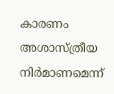കാരണം അശാസ്ത്രീയ നിര്‍മാണമെന്ന്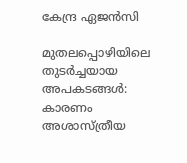കേന്ദ്ര ഏജന്‍സി

മുതലപ്പൊഴിയിലെ തുടര്‍ച്ചയായ അപകടങ്ങള്‍: കാരണം അശാസ്ത്രീയ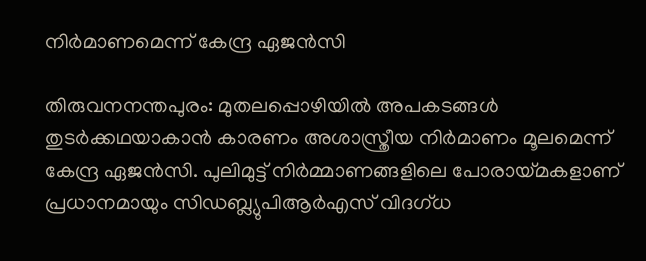നിര്‍മാണമെന്ന് കേന്ദ്ര ഏജന്‍സി

തിരുവനനന്തപുരം: മുതലപ്പൊഴിയില്‍ അപകടങ്ങള്‍ തുടര്‍ക്കഥയാകാന്‍ കാരണം അശാസ്ത്രീയ നിര്‍മാണം മൂലമെന്ന് കേന്ദ്ര ഏജന്‍സി. പുലിമുട്ട് നിര്‍മ്മാണങ്ങളിലെ പോരായ്മകളാണ് പ്രധാനമായും സിഡബ്ല്യുപിആര്‍എസ് വിദഗ്ധ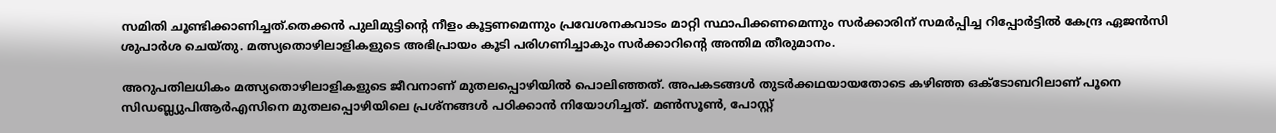സമിതി ചൂണ്ടിക്കാണിച്ചത്.തെക്കന്‍ പുലിമുട്ടിന്റെ നീളം കൂട്ടണമെന്നും പ്രവേശനകവാടം മാറ്റി സ്ഥാപിക്കണമെന്നും സര്‍ക്കാരിന് സമര്‍പ്പിച്ച റിപ്പോര്‍ട്ടില്‍ കേന്ദ്ര ഏജന്‍സി ശുപാര്‍ശ ചെയ്തു. മത്സ്യതൊഴിലാളികളുടെ അഭിപ്രായം കൂടി പരിഗണിച്ചാകും സര്‍ക്കാറിന്റെ അന്തിമ തീരുമാനം.

അറുപതിലധികം മത്സ്യതൊഴിലാളികളുടെ ജീവനാണ് മുതലപ്പൊഴിയില്‍ പൊലിഞ്ഞത്. അപകടങ്ങള്‍ തുടര്‍ക്കഥയായതോടെ കഴിഞ്ഞ ഒക്ടോബറിലാണ് പൂനെ സിഡബ്ല്യുപിആര്‍എസിനെ മുതലപ്പൊഴിയിലെ പ്രശ്‌നങ്ങള്‍ പഠിക്കാന്‍ നിയോഗിച്ചത്. മണ്‍സൂണ്‍, പോസ്റ്റ്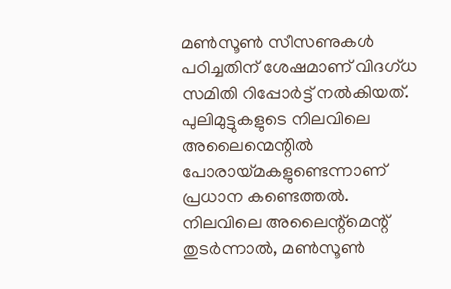മണ്‍സൂണ്‍ സീസണുകള്‍ പഠിച്ചതിന് ശേഷമാണ് വിദഗ്ധ സമിതി റിപ്പോര്‍ട്ട് നല്‍കിയത്. പുലിമുട്ടുകളുടെ നിലവിലെ അലൈന്മെന്റില്‍ പോരായ്മകളുണ്ടെന്നാണ് പ്രധാന കണ്ടെത്തല്‍. നിലവിലെ അലൈന്റ്‌മെന്റ് തുടര്‍ന്നാല്‍, മണ്‍സൂണ്‍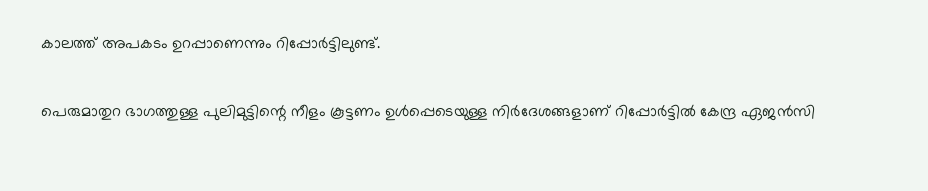കാലത്ത് അപകടം ഉറപ്പാണെന്നും റിപ്പോര്‍ട്ടിലുണ്ട്.

പെരുമാതുറ ഭാഗത്തുള്ള പുലിമുട്ടിന്റെ നീളം കൂട്ടണം ഉള്‍പ്പെടെയുള്ള നിര്‍ദേശങ്ങളാണ് റിപ്പോര്‍ട്ടില്‍ കേന്ദ്ര ഏജന്‍സി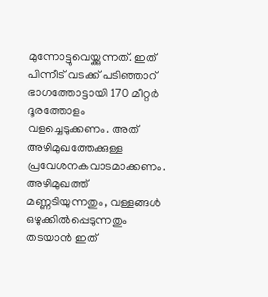മുന്നോട്ടുവെയ്ക്കുന്നത്. ഇത് പിന്നീട് വടക്ക് പടിഞ്ഞാറ് ഭാഗത്തോട്ടായി 170 മീറ്റര്‍ ദൂരത്തോളം വളച്ചെടുക്കണം. അത് അഴിമുഖത്തേക്കുള്ള പ്രവേശനകവാടമാക്കണം. അഴിമുഖത്ത് മണ്ണടിയുന്നതും, വള്ളങ്ങള്‍ ഒഴുക്കില്‍പ്പെടുന്നതും തടയാന്‍ ഇത്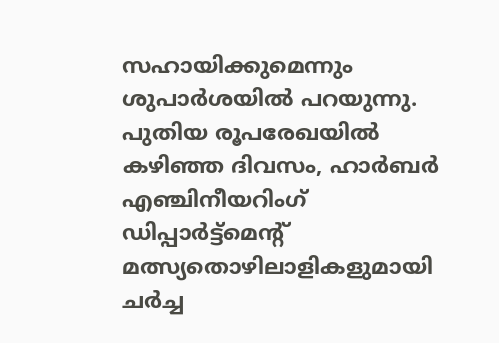സഹായിക്കുമെന്നും ശുപാര്‍ശയില്‍ പറയുന്നു. പുതിയ രൂപരേഖയില്‍ കഴിഞ്ഞ ദിവസം, ഹാര്‍ബര്‍ എഞ്ചിനീയറിംഗ് ഡിപ്പാര്‍ട്ട്‌മെന്റ് മത്സ്യതൊഴിലാളികളുമായി ചര്‍ച്ച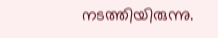നടത്തിയിരുന്നു.